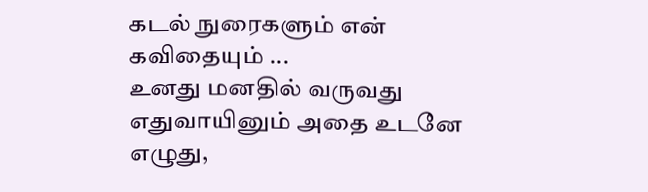கடல் நுரைகளும் என் கவிதையும் ...
உனது மனதில் வருவது எதுவாயினும் அதை உடனே எழுது,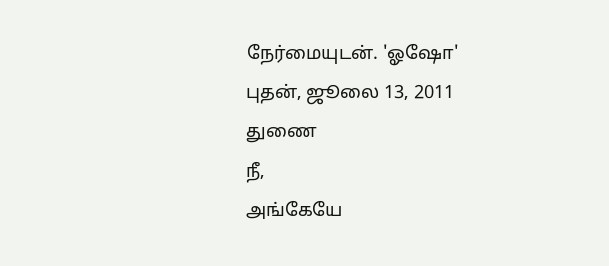நேர்மையுடன். 'ஓஷோ'
புதன், ஜூலை 13, 2011
துணை
நீ,
அங்கேயே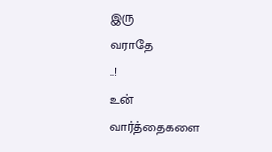இரு
வராதே
..!
உன்
வார்த்தைகளை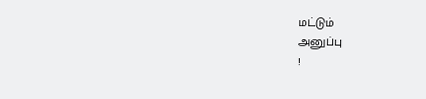மட்டும்
அனுப்பு
!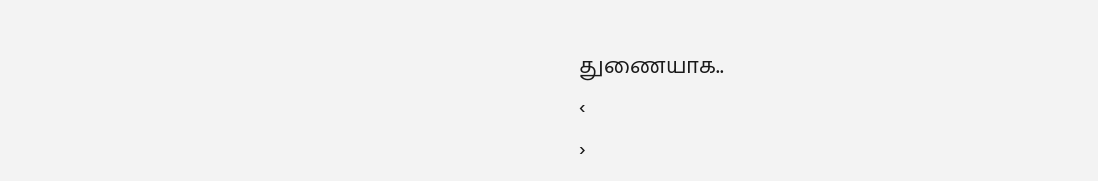துணையாக..
‹
›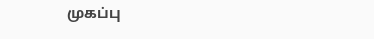முகப்பு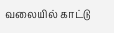வலையில் காட்டு